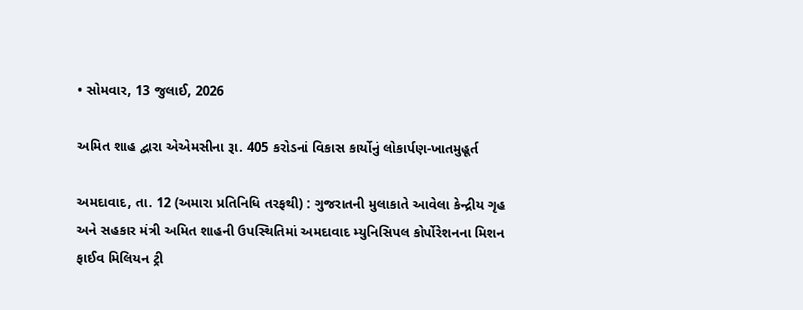• સોમવાર, 13 જુલાઈ, 2026

અમિત શાહ દ્વારા એએમસીના રૂા. 405 કરોડનાં વિકાસ કાર્યોનું લોકાર્પણ-ખાતમુહૂર્ત

અમદાવાદ, તા. 12 (અમારા પ્રતિનિધિ તરફથી) : ગુજરાતની મુલાકાતે આવેલા કેન્દ્રીય ગૃહ અને સહકાર મંત્રી અમિત શાહની ઉપસ્થિતિમાં અમદાવાદ મ્યુનિસિપલ કોર્પોરેશનના મિશન ફાઈવ મિલિયન ટ્રી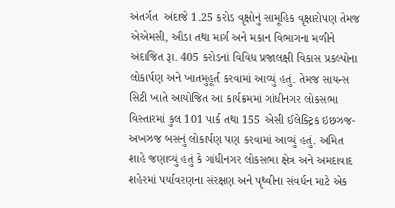અંતર્ગત  અંદાજે 1.25 કરોડ વૃક્ષોનું સામૂહિક વૃક્ષારોપણ તેમજ એએમસી, ઔડા તથા માર્ગ અને મકાન વિભાગના મળીને અંદાજિત રૂા. 405 કરોડનાં વિવિધ પ્રજાલક્ષી વિકાસ પ્રકલ્પોના લોકાર્પણ અને ખાતમુહૂર્ત કરવામાં આવ્યું હતું. તેમજ સાયન્સ સિટી ખાતે આયોજિત આ કાર્યક્રમમાં ગાંધીનગર લોકસભા વિસ્તારમાં કુલ 101 પાર્ક તથા 155 એસી ઈલેક્ટ્રિક ઇછઝજ-અખઝજ બસનું લોકાર્પણ પણ કરવામાં આવ્યું હતું. અમિત શાહે જણાવ્યું હતું કે ગાંધીનગર લોકસભા ક્ષેત્ર અને અમદાવાદ શહેરમાં પર્યાવરણના સંરક્ષણ અને પૃથ્વીના સંવર્ધન માટે એક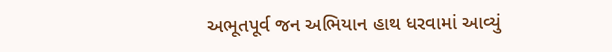અભૂતપૂર્વ જન અભિયાન હાથ ધરવામાં આવ્યું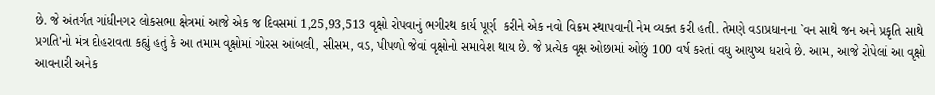છે. જે અંતર્ગત ગાંધીનગર લોકસભા ક્ષેત્રમાં આજે એક જ દિવસમાં 1,25,93,513 વૃક્ષો રોપવાનું ભગીરથ કાર્ય પૂર્ણ  કરીને એક નવો વિક્રમ સ્થાપવાની નેમ વ્યક્ત કરી હતી. તેમણે વડાપ્રધાનના `વન સાથે જન અને પ્રકૃતિ સાથે પ્રગતિ'નો મંત્ર દોહરાવતા કહ્યું હતું કે આ તમામ વૃક્ષોમાં ગોરસ આંબલી, સીસમ, વડ, પીપળો જેવાં વૃક્ષોનો સમાવેશ થાય છે. જે પ્રત્યેક વૃક્ષ ઓછામાં ઓછું 100 વર્ષ કરતાં વધુ આયુષ્ય ધરાવે છે. આમ, આજે રોપેલાં આ વૃક્ષો આવનારી અનેક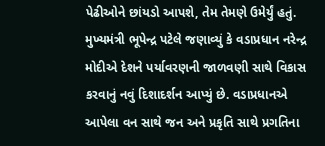પેઢીઓને છાંયડો આપશે, તેમ તેમણે ઉમેર્યું હતું. મુખ્યમંત્રી ભૂપેન્દ્ર પટેલે જણાવ્યું કે વડાપ્રધાન નરેન્દ્ર મોદીએ દેશને પર્યાવરણની જાળવણી સાથે વિકાસ કરવાનું નવું દિશાદર્શન આપ્યું છે. વડાપ્રધાનએ આપેલા વન સાથે જન અને પ્રકૃતિ સાથે પ્રગતિના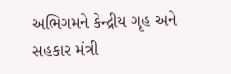અભિગમને કેન્દ્રીય ગૃહ અને સહકાર મંત્રી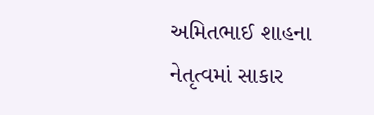અમિતભાઈ શાહના નેતૃત્વમાં સાકાર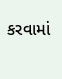કરવામાં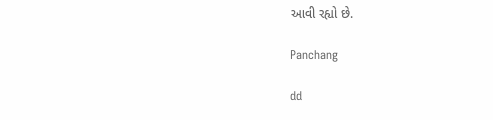આવી રહ્યો છે.

Panchang

dd